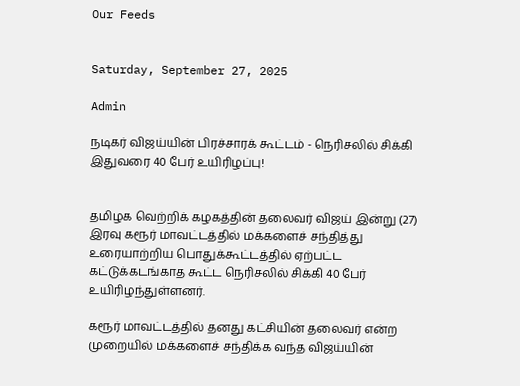Our Feeds


Saturday, September 27, 2025

Admin

நடிகர் விஜய்யின் பிரச்சாரக் கூட்டம் - நெரிசலில் சிக்கி இதுவரை 40 பேர் உயிரிழப்பு!


தமிழக வெற்றிக் கழகத்தின் தலைவர் விஜய் இன்று (27) இரவு கரூர் மாவட்டத்தில் மக்களைச் சந்தித்து உரையாற்றிய பொதுக்கூட்டத்தில் ஏற்பட்ட கட்டுக்கடங்காத கூட்ட நெரிசலில் சிக்கி 40 பேர் உயிரிழந்துள்ளனர்.

கரூர் மாவட்டத்தில் தனது கட்சியின் தலைவர் என்ற முறையில் மக்களைச் சந்திக்க வந்த விஜய்யின்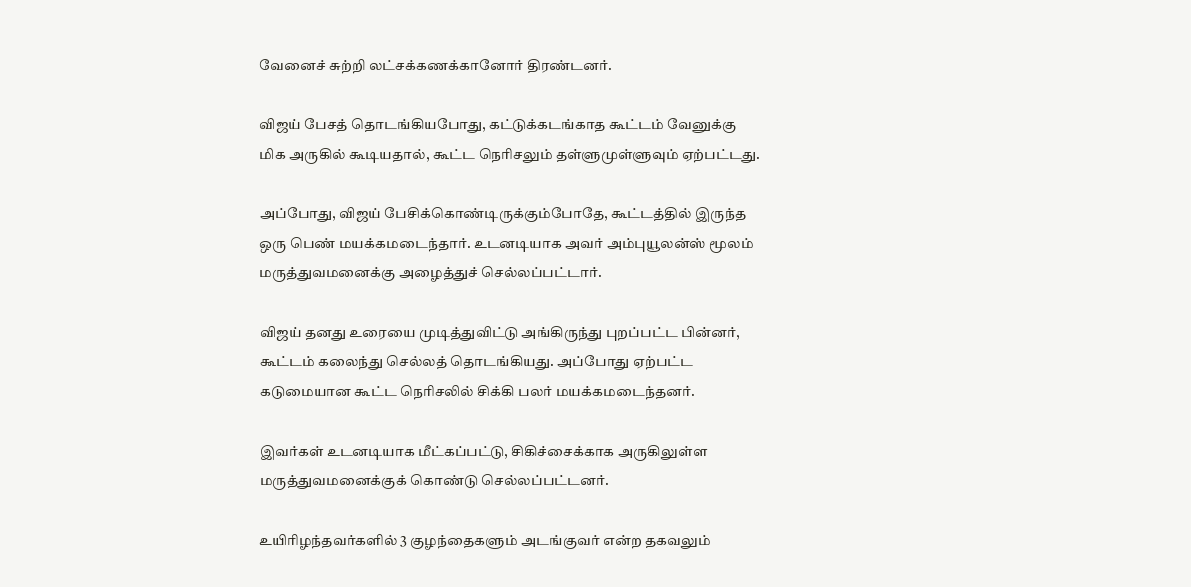வேனைச் சுற்றி லட்சக்கணக்கானோர் திரண்டனர்.

விஜய் பேசத் தொடங்கியபோது, கட்டுக்கடங்காத கூட்டம் வேனுக்கு மிக அருகில் கூடியதால், கூட்ட நெரிசலும் தள்ளுமுள்ளுவும் ஏற்பட்டது.

அப்போது, விஜய் பேசிக்கொண்டிருக்கும்போதே, கூட்டத்தில் இருந்த ஒரு பெண் மயக்கமடைந்தார். உடனடியாக அவர் அம்புயூலன்ஸ் மூலம் மருத்துவமனைக்கு அழைத்துச் செல்லப்பட்டார்.

விஜய் தனது உரையை முடித்துவிட்டு அங்கிருந்து புறப்பட்ட பின்னர், கூட்டம் கலைந்து செல்லத் தொடங்கியது. அப்போது ஏற்பட்ட கடுமையான கூட்ட நெரிசலில் சிக்கி பலர் மயக்கமடைந்தனர்.

இவர்கள் உடனடியாக மீட்கப்பட்டு, சிகிச்சைக்காக அருகிலுள்ள மருத்துவமனைக்குக் கொண்டு செல்லப்பட்டனர்.

உயிரிழந்தவர்களில் 3 குழந்தைகளும் அடங்குவர் என்ற தகவலும்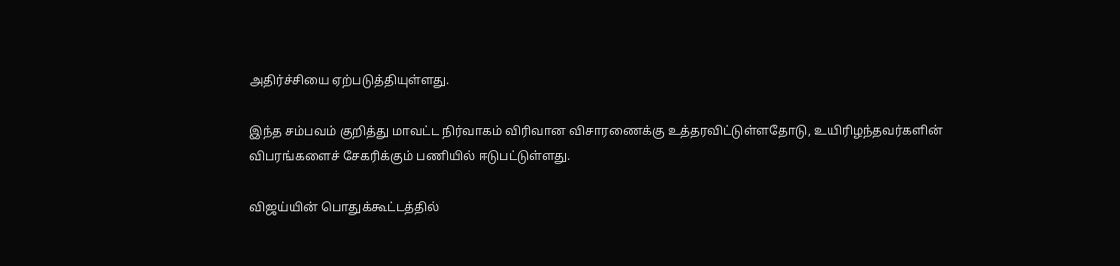அதிர்ச்சியை ஏற்படுத்தியுள்ளது.

இந்த சம்பவம் குறித்து மாவட்ட நிர்வாகம் விரிவான விசாரணைக்கு உத்தரவிட்டுள்ளதோடு, உயிரிழந்தவர்களின் விபரங்களைச் சேகரிக்கும் பணியில் ஈடுபட்டுள்ளது.

விஜய்யின் பொதுக்கூட்டத்தில்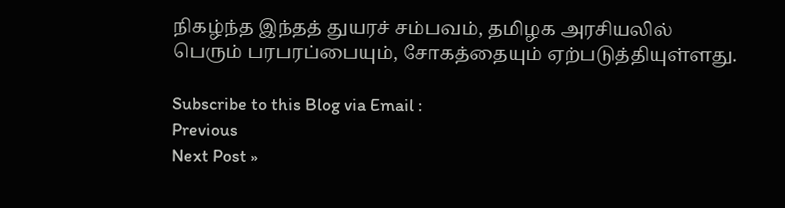நிகழ்ந்த இந்தத் துயரச் சம்பவம், தமிழக அரசியலில் பெரும் பரபரப்பையும், சோகத்தையும் ஏற்படுத்தியுள்ளது.

Subscribe to this Blog via Email :
Previous
Next Post »